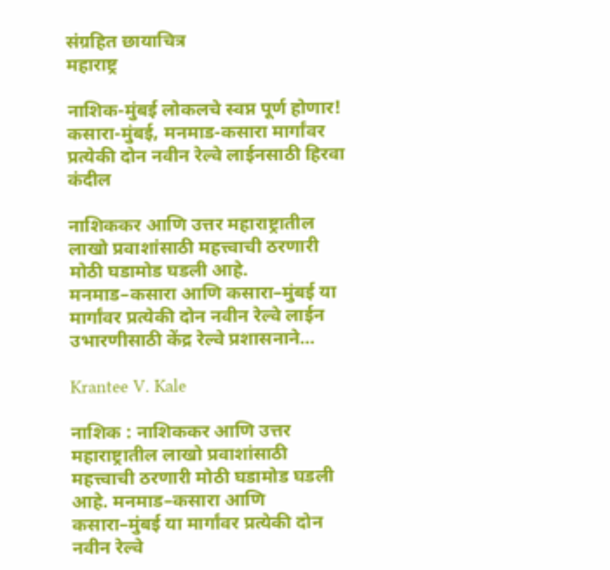संग्रहित छायाचित्र
महाराष्ट्र

नाशिक-मुंबई लोकलचे स्वप्न पूर्ण होणार! कसारा-मुंबई, मनमाड-कसारा मार्गांवर प्रत्येकी दोन नवीन रेल्वे लाईनसाठी हिरवा कंदील

नाशिककर आणि उत्तर महाराष्ट्रातील लाखो प्रवाशांसाठी महत्त्वाची ठरणारी मोठी घडामोड घडली आहे. मनमाड–कसारा आणि कसारा–मुंबई या मार्गांवर प्रत्येकी दोन नवीन रेल्वे लाईन उभारणीसाठी केंद्र रेल्वे प्रशासनाने...

Krantee V. Kale

नाशिक : नाशिककर आणि उत्तर महाराष्ट्रातील लाखो प्रवाशांसाठी महत्त्वाची ठरणारी मोठी घडामोड घडली आहे. मनमाड–कसारा आणि कसारा–मुंबई या मार्गांवर प्रत्येकी दोन नवीन रेल्वे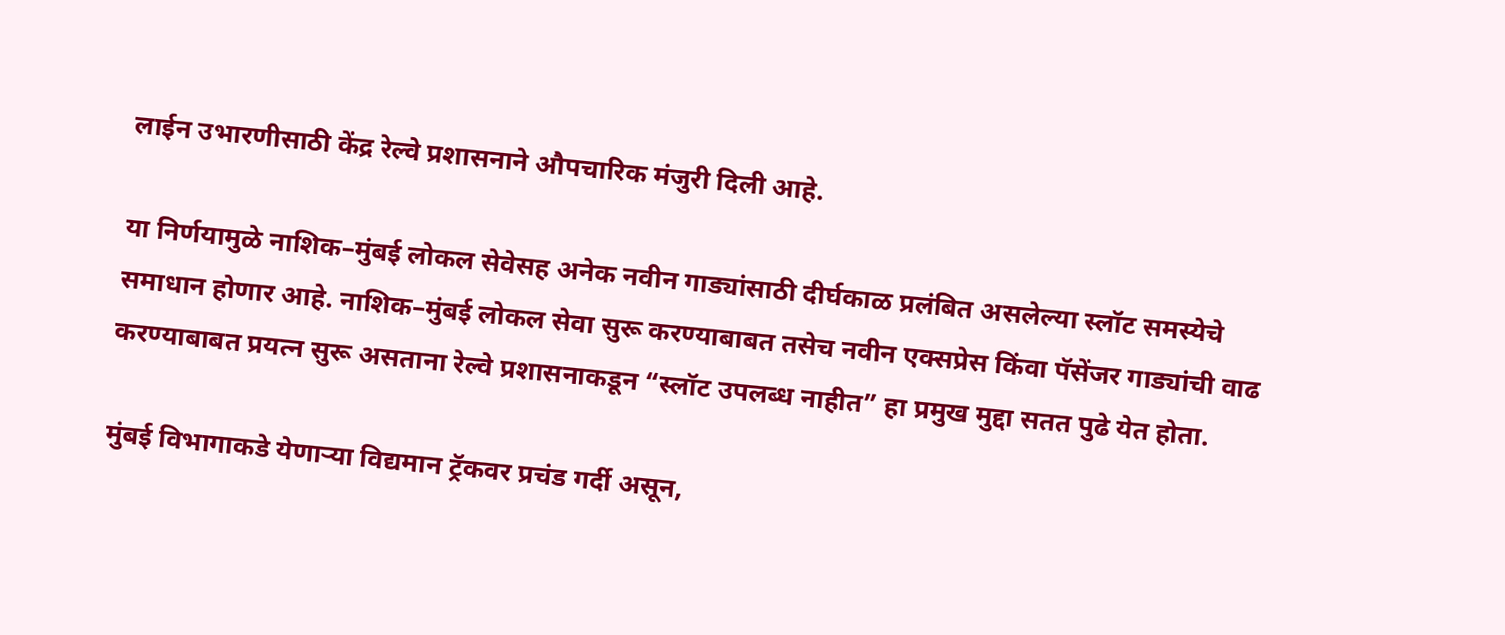लाईन उभारणीसाठी केंद्र रेल्वे प्रशासनाने औपचारिक मंजुरी दिली आहे.

या निर्णयामुळे नाशिक–मुंबई लोकल सेवेसह अनेक नवीन गाड्यांसाठी दीर्घकाळ प्रलंबित असलेल्या स्लॉट समस्येचे समाधान होणार आहे. नाशिक–मुंबई लोकल सेवा सुरू करण्याबाबत तसेच नवीन एक्सप्रेस किंवा पॅसेंजर गाड्यांची वाढ करण्याबाबत प्रयत्न सुरू असताना रेल्वे प्रशासनाकडून “स्लॉट उपलब्ध नाहीत” हा प्रमुख मुद्दा सतत पुढे येत होता.

मुंबई विभागाकडे येणाऱ्या विद्यमान ट्रॅकवर प्रचंड गर्दी असून,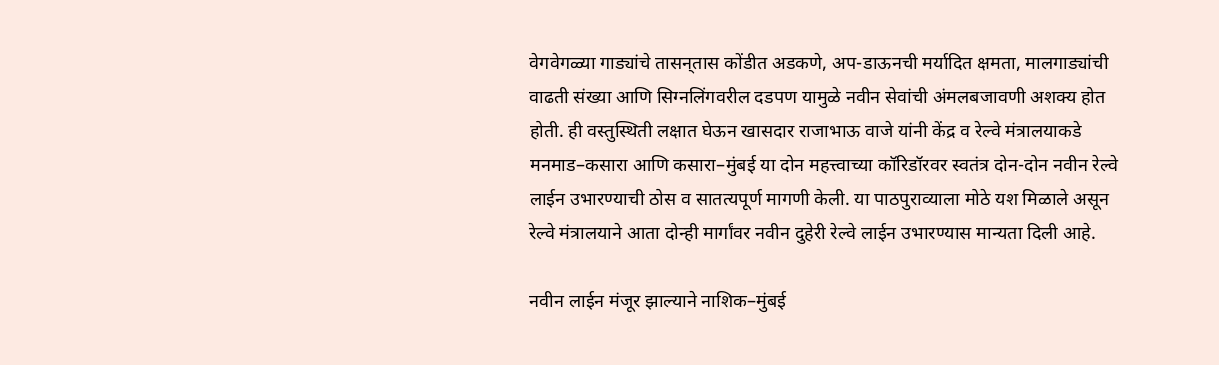वेगवेगळ्या गाड्यांचे तासन्‌तास कोंडीत अडकणे, अप-डाऊनची मर्यादित क्षमता, मालगाड्यांची वाढती संख्या आणि सिग्नलिंगवरील दडपण यामुळे नवीन सेवांची अंमलबजावणी अशक्य होत होती. ही वस्तुस्थिती लक्षात घेऊन खासदार राजाभाऊ वाजे यांनी केंद्र व रेल्वे मंत्रालयाकडे मनमाड–कसारा आणि कसारा–मुंबई या दोन महत्त्वाच्या कॉरिडॉरवर स्वतंत्र दोन-दोन नवीन रेल्वे लाईन उभारण्याची ठोस व सातत्यपूर्ण मागणी केली. या पाठपुराव्याला मोठे यश मिळाले असून रेल्वे मंत्रालयाने आता दोन्ही मार्गांवर नवीन दुहेरी रेल्वे लाईन उभारण्यास मान्यता दिली आहे.

नवीन लाईन मंजूर झाल्याने नाशिक–मुंबई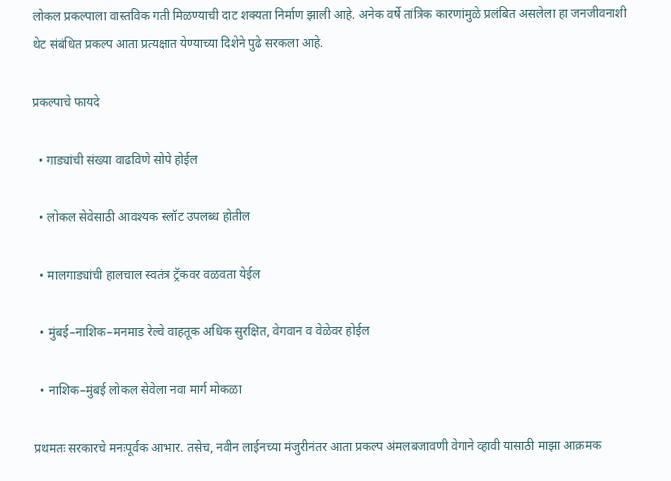लोकल प्रकल्पाला वास्तविक गती मिळण्याची दाट शक्यता निर्माण झाली आहे. अनेक वर्षे तांत्रिक कारणांमुळे प्रलंबित असलेला हा जनजीवनाशी थेट संबंधित प्रकल्प आता प्रत्यक्षात येण्याच्या दिशेने पुढे सरकला आहे.

प्रकल्पाचे फायदे

  • गाड्यांची संख्या वाढविणे सोपे होईल

  • लोकल सेवेसाठी आवश्यक स्लॉट उपलब्ध होतील

  • मालगाड्यांची हालचाल स्वतंत्र ट्रॅकवर वळवता येईल

  • मुंबई–नाशिक–मनमाड रेल्वे वाहतूक अधिक सुरक्षित, वेगवान व वेळेवर होईल

  • नाशिक–मुंबई लोकल सेवेला नवा मार्ग मोकळा

प्रथमतः सरकारचे मनःपूर्वक आभार. तसेच, नवीन लाईनच्या मंजुरीनंतर आता प्रकल्प अंमलबजावणी वेगाने व्हावी यासाठी माझा आक्रमक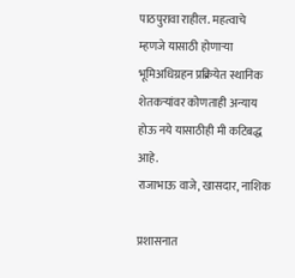पाठपुरावा राहील. महत्वाचे म्हणजे यासाठी होणाऱ्या भूमिअधिग्रहन प्रक्रियेत स्थानिक शेतकऱ्यांवर कोणताही अन्याय होऊ नये यासाठीही मी कटिबद्ध आहे.
राजाभाऊ वाजे, खासदार, नाशिक

प्रशासनात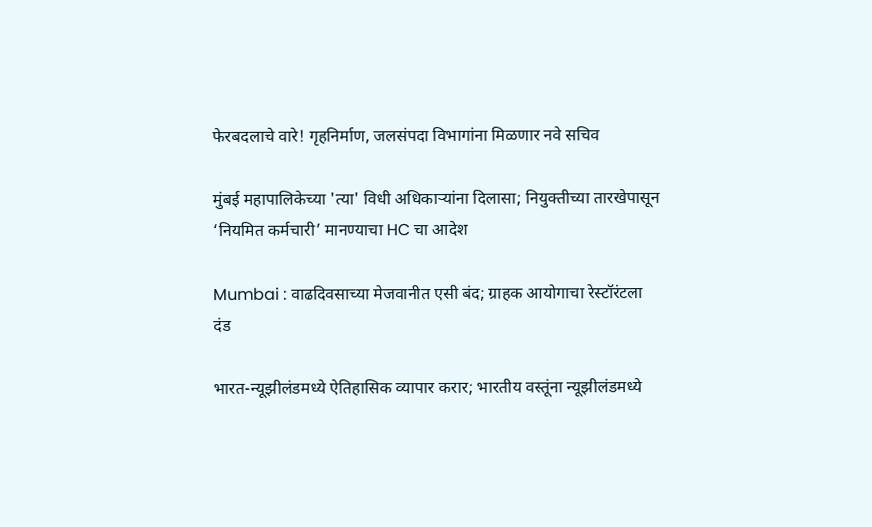फेरबदलाचे वारे! गृहनिर्माण, जलसंपदा विभागांना मिळणार नवे सचिव

मुंबई महापालिकेच्या 'त्या' विधी अधिकाऱ्यांना दिलासा; नियुक्तीच्या तारखेपासून ‘नियमित कर्मचारी’ मानण्याचा HC चा आदेश

Mumbai : वाढदिवसाच्या मेजवानीत एसी बंद; ग्राहक आयोगाचा रेस्टॉरंटला दंड

भारत-न्यूझीलंडमध्ये ऐतिहासिक व्यापार करार; भारतीय वस्तूंना न्यूझीलंडमध्ये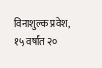विनाशुल्क प्रवेश, १५ वर्षांत २०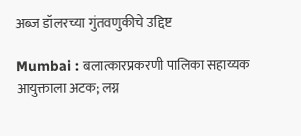अब्ज डॉलरच्या गुंतवणुकीचे उद्दिष्ट

Mumbai : बलात्कारप्रकरणी पालिका सहाय्यक आयुक्ताला अटक; लग्न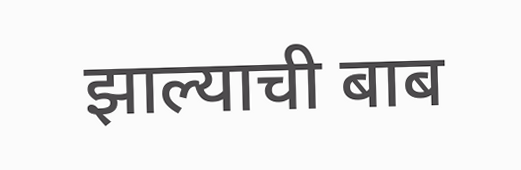झाल्याची बाब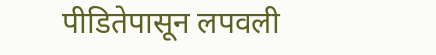पीडितेपासून लपवली